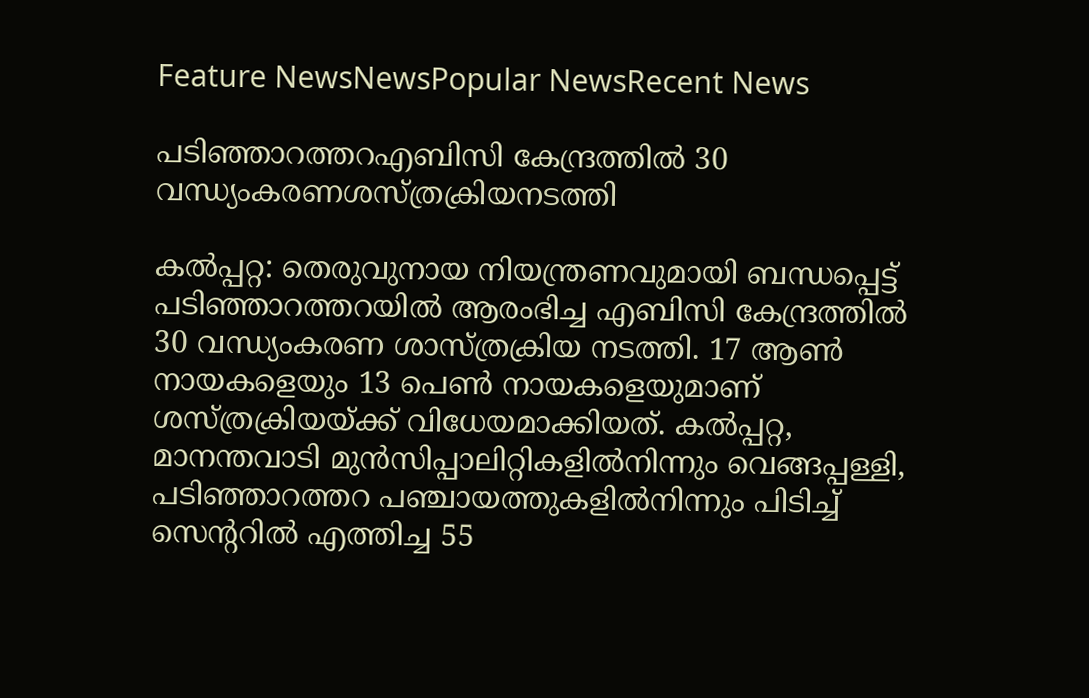Feature NewsNewsPopular NewsRecent News

പടിഞ്ഞാറത്തറഎബിസി കേന്ദ്രത്തിൽ 30 വന്ധ്യംകരണശസ്ത്രക്രിയനടത്തി

കല്‍പ്പറ്റ: തെരുവുനായ നിയന്ത്രണവുമായി ബന്ധപ്പെട്ട് പടിഞ്ഞാറത്തറയില്‍ ആരംഭിച്ച എബിസി കേന്ദ്രത്തില്‍ 30 വന്ധ്യംകരണ ശാസ്ത്രക്രിയ നടത്തി. 17 ആണ്‍ നായകളെയും 13 പെണ്‍ നായകളെയുമാണ് ശസ്ത്രക്രിയയ്ക്ക് വിധേയമാക്കിയത്. കല്‍പ്പറ്റ, മാനന്തവാടി മുന്‍സിപ്പാലിറ്റികളില്‍നിന്നും വെങ്ങപ്പള്ളി, പടിഞ്ഞാറത്തറ പഞ്ചായത്തുകളില്‍നിന്നും പിടിച്ച് സെന്ററില്‍ എത്തിച്ച 55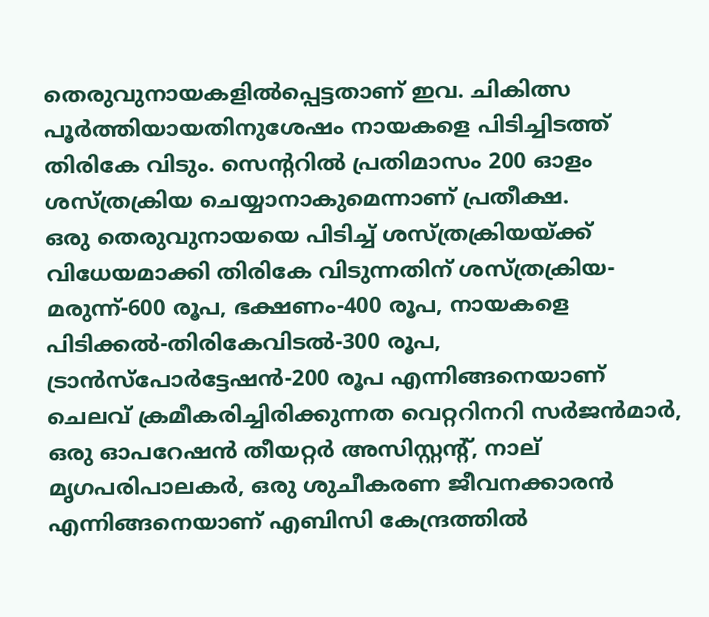തെരുവുനായകളില്‍പ്പെട്ടതാണ് ഇവ. ചികിത്സ പൂര്‍ത്തിയായതിനുശേഷം നായകളെ പിടിച്ചിടത്ത് തിരികേ വിടും. സെന്ററില്‍ പ്രതിമാസം 200 ഓളം ശസ്ത്രക്രിയ ചെയ്യാനാകുമെന്നാണ് പ്രതീക്ഷ.
ഒരു തെരുവുനായയെ പിടിച്ച് ശസ്ത്രക്രിയയ്ക്ക് വിധേയമാക്കി തിരികേ വിടുന്നതിന് ശസ്ത്രക്രിയ-മരുന്ന്-600 രൂപ, ഭക്ഷണം-400 രൂപ, നായകളെ പിടിക്കല്‍-തിരികേവിടല്‍-300 രൂപ, ട്രാന്‍സ്‌പോര്‍ട്ടേഷന്‍-200 രൂപ എന്നിങ്ങനെയാണ് ചെലവ് ക്രമീകരിച്ചിരിക്കുന്നത വെറ്ററിനറി സര്‍ജന്‍മാര്‍, ഒരു ഓപറേഷന്‍ തീയറ്റര്‍ അസിസ്റ്റന്റ്, നാല് മൃഗപരിപാലകര്‍, ഒരു ശുചീകരണ ജീവനക്കാരന്‍ എന്നിങ്ങനെയാണ് എബിസി കേന്ദ്രത്തില്‍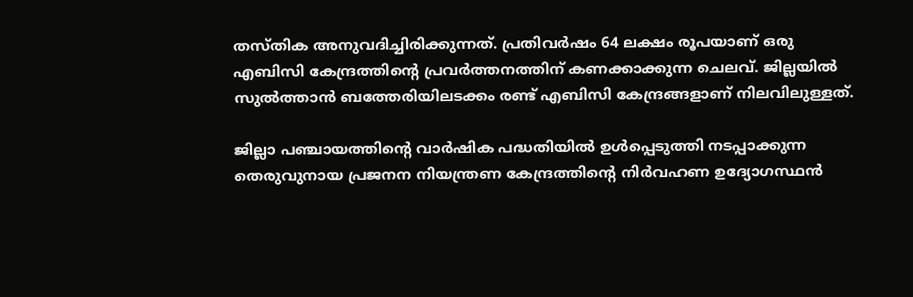തസ്തിക അനുവദിച്ചിരിക്കുന്നത്. പ്രതിവര്‍ഷം 64 ലക്ഷം രൂപയാണ് ഒരു എബിസി കേന്ദ്രത്തിന്റെ പ്രവര്‍ത്തനത്തിന് കണക്കാക്കുന്ന ചെലവ്. ജില്ലയില്‍ സുല്‍ത്താന്‍ ബത്തേരിയിലടക്കം രണ്ട് എബിസി കേന്ദ്രങ്ങളാണ് നിലവിലുള്ളത്.

ജില്ലാ പഞ്ചായത്തിന്റെ വാര്‍ഷിക പദ്ധതിയില്‍ ഉള്‍പ്പെടുത്തി നടപ്പാക്കുന്ന തെരുവുനായ പ്രജനന നിയന്ത്രണ കേന്ദ്രത്തിന്റെ നിര്‍വഹണ ഉദ്യോഗസ്ഥന്‍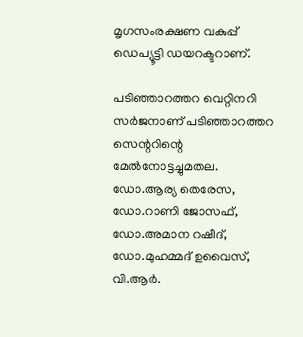മൃഗസംരക്ഷണ വകുപ്പ് ഡെപ്യൂട്ടി ഡയറക്ടറാണ്.

പടിഞ്ഞാറത്തറ വെറ്റിനറി സര്‍ജനാണ് പടിഞ്ഞാറത്തറ സെന്ററിന്റെ മേല്‍നോട്ടച്ചുമതല. ഡോ.ആര്യ തെരേസ, ഡോ.റാണി ജോസഫ്, ഡോ.അമാന റഷീദ്, ഡോ.മുഹമ്മദ് ഉവൈസ്, വി.ആര്‍.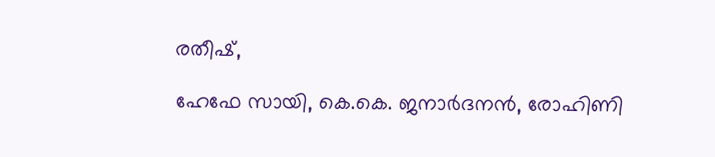രതീഷ്,

ഹേഫേ സായി, കെ.കെ. ജനാര്‍ദനന്‍, രോഹിണി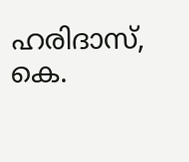ഹരിദാസ്, കെ.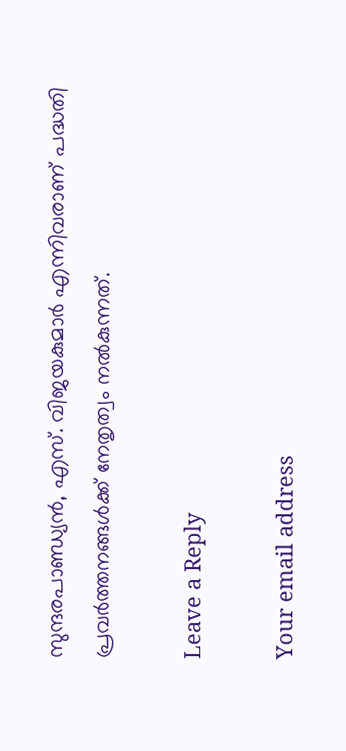സുന്ദരപാണ്ഡ്യന്‍, എസ്. വിജയകുമാര്‍ എന്നിവരാണ് പദ്ധതി പ്രവര്‍ത്തനങ്ങള്‍ക്ക് നേതൃത്വം നല്‍കുന്നത്.

Leave a Reply

Your email address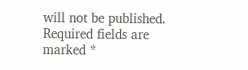will not be published. Required fields are marked *